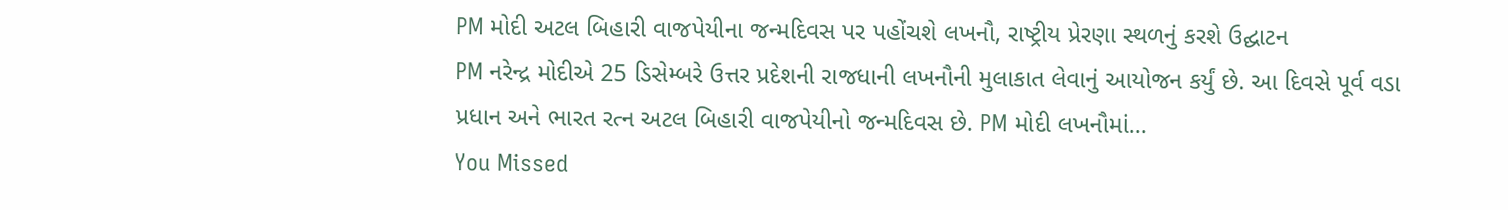PM મોદી અટલ બિહારી વાજપેયીના જન્મદિવસ પર પહોંચશે લખનૌ, રાષ્ટ્રીય પ્રેરણા સ્થળનું કરશે ઉદ્ઘાટન
PM નરેન્દ્ર મોદીએ 25 ડિસેમ્બરે ઉત્તર પ્રદેશની રાજધાની લખનૌની મુલાકાત લેવાનું આયોજન કર્યું છે. આ દિવસે પૂર્વ વડા પ્રધાન અને ભારત રત્ન અટલ બિહારી વાજપેયીનો જન્મદિવસ છે. PM મોદી લખનૌમાં…
You Missed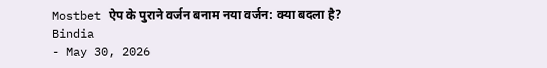Mostbet ऐप के पुराने वर्जन बनाम नया वर्जन: क्या बदला है?
Bindia
- May 30, 2026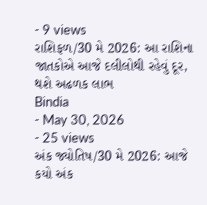- 9 views
રાશિફળ/30 મે 2026: આ રાશિના જાતકોએ આજે દલીલોથી રહેવું દૂર, થશે અઢળક લાભ
Bindia
- May 30, 2026
- 25 views
અંક જ્યોતિષ/30 મે 2026: આજે કયો અંક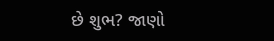છે શુભ? જાણો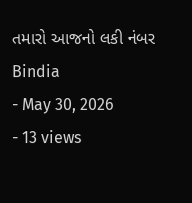તમારો આજનો લકી નંબર
Bindia
- May 30, 2026
- 13 views